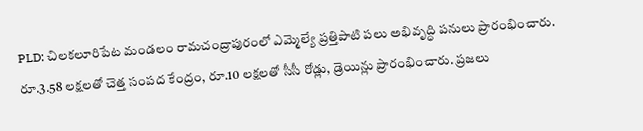PLD: చిలకలూరిపేట మండలం రామచంద్రాపురంలో ఎమ్మెల్యే ప్రత్తిపాటి పలు అభివృద్ధి పనులు ప్రారంభించారు. రూ.3.58 లక్షలతో చెత్త సంపద కేంద్రం, రూ.10 లక్షలతో సీసీ రోడ్లు, డ్రెయిన్లు ప్రారంభించారు. ప్రజలు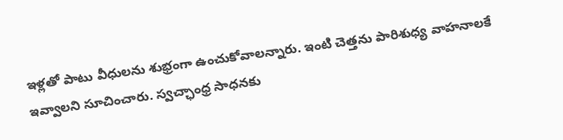ఇళ్లతో పాటు వీధులను శుభ్రంగా ఉంచుకోవాలన్నారు. ఇంటి చెత్తను పారిశుధ్య వాహనాలకే ఇవ్వాలని సూచించారు. స్వచ్ఛాంధ్ర సాధనకు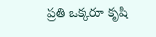ప్రతి ఒక్కరూ కృషి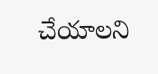చేయాలని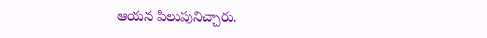ఆయన పిలుపునిచ్చారు.